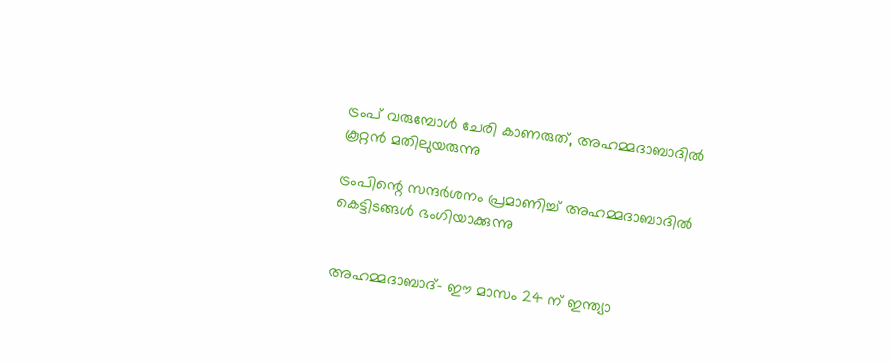ട്രംപ് വരുമ്പോള്‍ ചേരി കാണരുത്, അഹമ്മദാബാദില്‍ കൂറ്റന്‍ മതിലുയരുന്നു

ട്രംപിന്റെ സന്ദര്‍ശനം പ്രമാണിച്ച് അഹമ്മദാബാദില്‍ കെട്ടിടങ്ങള്‍ ഭംഗിയാക്കുന്നു


അഹമ്മദാബാദ്- ഈ മാസം 24 ന് ഇന്ത്യാ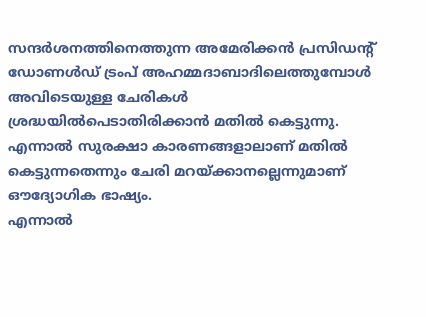സന്ദര്‍ശനത്തിനെത്തുന്ന അമേരിക്കന്‍ പ്രസിഡന്റ് ഡോണള്‍ഡ് ട്രംപ് അഹമ്മദാബാദിലെത്തുമ്പോള്‍ അവിടെയുള്ള ചേരികള്‍ ശ്രദ്ധയില്‍പെടാതിരിക്കാന്‍ മതില്‍ കെട്ടുന്നു. എന്നാല്‍ സുരക്ഷാ കാരണങ്ങളാലാണ് മതില്‍ കെട്ടുന്നതെന്നും ചേരി മറയ്ക്കാനല്ലെന്നുമാണ് ഔദ്യോഗിക ഭാഷ്യം.
എന്നാല്‍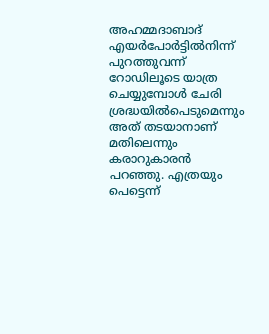അഹമ്മദാബാദ് എയര്‍പോര്‍ട്ടില്‍നിന്ന് പുറത്തുവന്ന് റോഡിലൂടെ യാത്ര ചെയ്യുമ്പോള്‍ ചേരി ശ്രദ്ധയില്‍പെടുമെന്നും അത് തടയാനാണ് മതിലെന്നും കരാറുകാരന്‍ പറഞ്ഞു. എത്രയും പെട്ടെന്ന്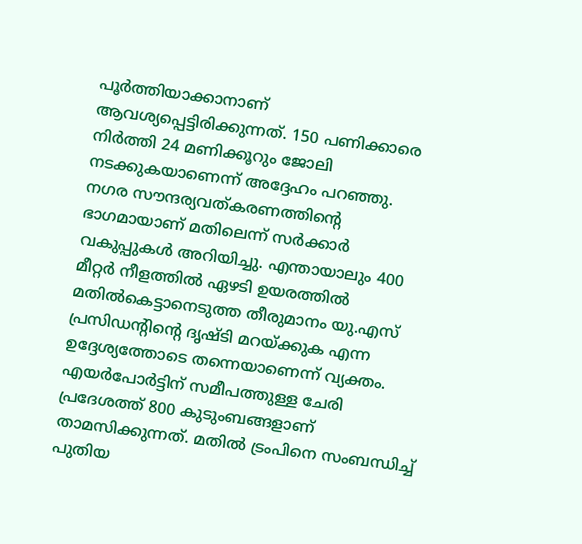പൂര്‍ത്തിയാക്കാനാണ് ആവശ്യപ്പെട്ടിരിക്കുന്നത്. 150 പണിക്കാരെ നിര്‍ത്തി 24 മണിക്കൂറും ജോലി നടക്കുകയാണെന്ന് അദ്ദേഹം പറഞ്ഞു.
നഗര സൗന്ദര്യവത്കരണത്തിന്റെ ഭാഗമായാണ് മതിലെന്ന് സര്‍ക്കാര്‍ വകുപ്പുകള്‍ അറിയിച്ചു. എന്തായാലും 400 മീറ്റര്‍ നീളത്തില്‍ ഏഴടി ഉയരത്തില്‍ മതില്‍കെട്ടാനെടുത്ത തീരുമാനം യു.എസ് പ്രസിഡന്റിന്റെ ദൃഷ്ടി മറയ്ക്കുക എന്ന ഉദ്ദേശ്യത്തോടെ തന്നെയാണെന്ന് വ്യക്തം.
എയര്‍പോര്‍ട്ടിന് സമീപത്തുള്ള ചേരി പ്രദേശത്ത് 800 കുടുംബങ്ങളാണ് താമസിക്കുന്നത്. മതില്‍ ട്രംപിനെ സംബന്ധിച്ച് പുതിയ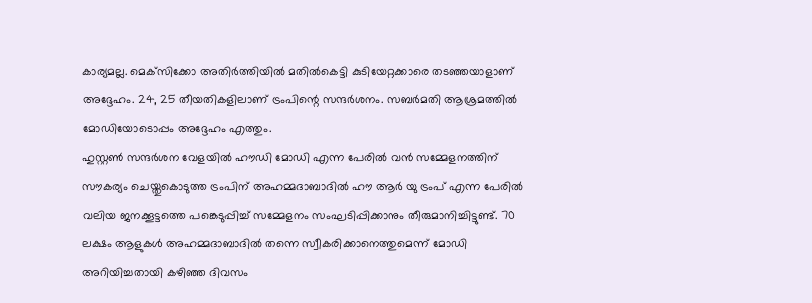കാര്യമല്ല. മെക്‌സിക്കോ അതിര്‍ത്തിയില്‍ മതില്‍കെട്ടി കുടിയേറ്റക്കാരെ തടഞ്ഞയാളാണ് അദ്ദേഹം. 24, 25 തീയതികളിലാണ് ട്രംപിന്റെ സന്ദര്‍ശനം. സബര്‍മതി ആശ്രമത്തില്‍ മോഡിയോടൊപ്പം അദ്ദേഹം എത്തും.
ഹുസ്റ്റണ്‍ സന്ദര്‍ശന വേളയില്‍ ഹൗഡി മോഡി എന്ന പേരില്‍ വന്‍ സമ്മേളനത്തിന് സൗകര്യം ചെയ്തുകൊടുത്ത ട്രംപിന് അഹമ്മദാബാദില്‍ ഹൗ ആര്‍ യു ട്രംപ് എന്ന പേരില്‍ വലിയ ജനക്കൂട്ടത്തെ പങ്കെടുപ്പിച്ച് സമ്മേളനം സംഘടിപ്പിക്കാനും തീരുമാനിച്ചിട്ടുണ്ട്. 70 ലക്ഷം ആളുകള്‍ അഹമ്മദാബാദില്‍ തന്നെ സ്വീകരിക്കാനെത്തുമെന്ന് മോഡി അറിയിച്ചതായി കഴിഞ്ഞ ദിവസം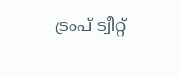ട്രംപ് ട്വീറ്റ്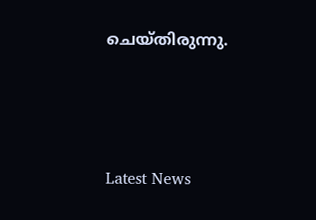ചെയ്തിരുന്നു.





Latest News